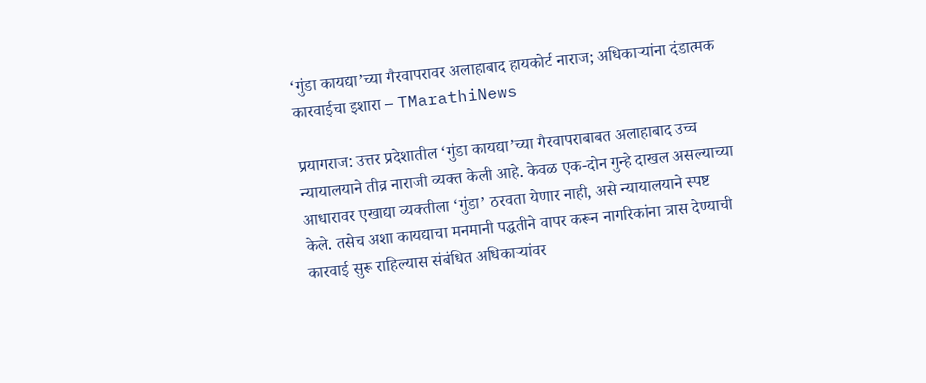‘गुंडा कायद्या’च्या गैरवापरावर अलाहाबाद हायकोर्ट नाराज; अधिकाऱ्यांना दंडात्मक कारवाईचा इशारा – TMarathiNews

प्रयागराज: उत्तर प्रदेशातील ‘गुंडा कायद्या’च्या गैरवापराबाबत अलाहाबाद उच्च न्यायालयाने तीव्र नाराजी व्यक्त केली आहे. केवळ एक-दोन गुन्हे दाखल असल्याच्या आधारावर एखाद्या व्यक्तीला ‘गुंडा’ ठरवता येणार नाही, असे न्यायालयाने स्पष्ट केले. तसेच अशा कायद्याचा मनमानी पद्धतीने वापर करून नागरिकांना त्रास देण्याची कारवाई सुरू राहिल्यास संबंधित अधिकाऱ्यांवर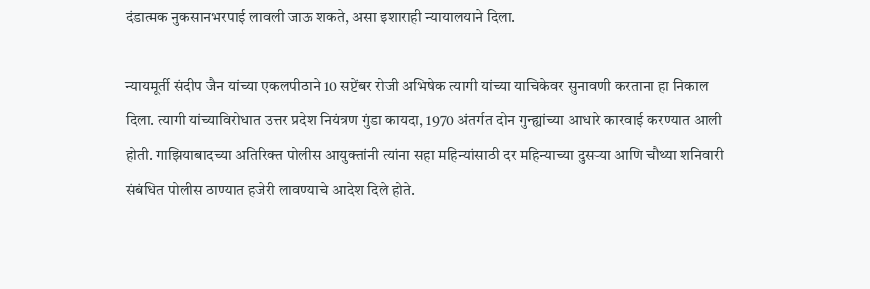दंडात्मक नुकसानभरपाई लावली जाऊ शकते, असा इशाराही न्यायालयाने दिला.

न्यायमूर्ती संदीप जैन यांच्या एकलपीठाने 10 सप्टेंबर रोजी अभिषेक त्यागी यांच्या याचिकेवर सुनावणी करताना हा निकाल दिला. त्यागी यांच्याविरोधात उत्तर प्रदेश नियंत्रण गुंडा कायदा, 1970 अंतर्गत दोन गुन्ह्यांच्या आधारे कारवाई करण्यात आली होती. गाझियाबादच्या अतिरिक्त पोलीस आयुक्तांनी त्यांना सहा महिन्यांसाठी दर महिन्याच्या दुसऱ्या आणि चौथ्या शनिवारी संबंधित पोलीस ठाण्यात हजेरी लावण्याचे आदेश दिले होते.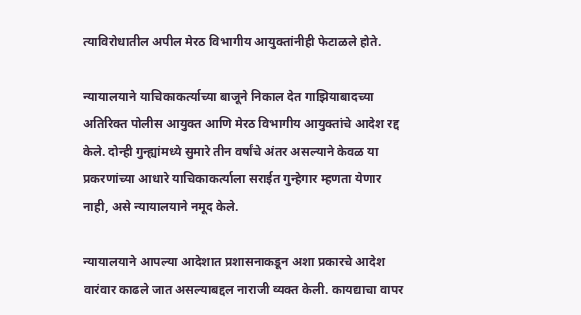त्याविरोधातील अपील मेरठ विभागीय आयुक्तांनीही फेटाळले होते.

न्यायालयाने याचिकाकर्त्याच्या बाजूने निकाल देत गाझियाबादच्या अतिरिक्त पोलीस आयुक्त आणि मेरठ विभागीय आयुक्तांचे आदेश रद्द केले. दोन्ही गुन्ह्यांमध्ये सुमारे तीन वर्षांचे अंतर असल्याने केवळ या प्रकरणांच्या आधारे याचिकाकर्त्याला सराईत गुन्हेगार म्हणता येणार नाही, असे न्यायालयाने नमूद केले.

न्यायालयाने आपल्या आदेशात प्रशासनाकडून अशा प्रकारचे आदेश वारंवार काढले जात असल्याबद्दल नाराजी व्यक्त केली. कायद्याचा वापर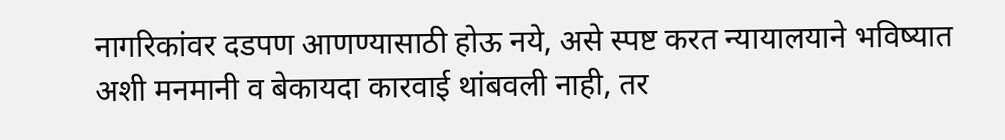नागरिकांवर दडपण आणण्यासाठी होऊ नये, असे स्पष्ट करत न्यायालयाने भविष्यात अशी मनमानी व बेकायदा कारवाई थांबवली नाही, तर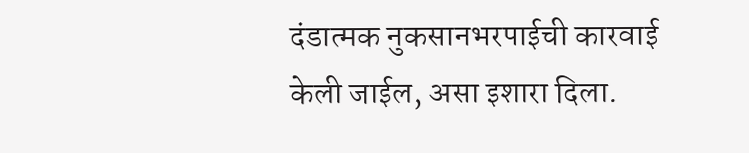दंडात्मक नुकसानभरपाईची कारवाई केली जाईल, असा इशारा दिला.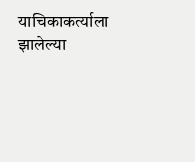याचिकाकर्त्याला झालेल्या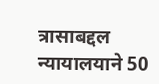त्रासाबद्दल न्यायालयाने 50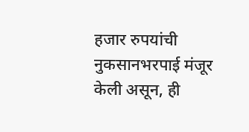हजार रुपयांची नुकसानभरपाई मंजूर केली असून, ही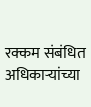रक्कम संबंधित अधिकाऱ्यांच्या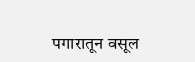पगारातून वसूल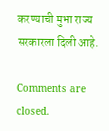करण्याची मुभा राज्य सरकारला दिली आहे.

Comments are closed.